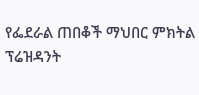የፌደራል ጠበቆች ማህበር ምክትል ፕሬዝዳንት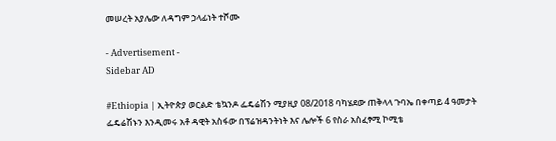መሠረት አያሌው ለዳግም ኃላፊነት ተሾሙ

- Advertisement -
Sidebar AD

#Ethiopia | ኢትዮጵያ ወርልድ ቴኳንዶ ፌዴሬሽን ሚያዚያ 08/2018 ባካሄደው ጠቅላላ ጉባኤ በቀጣይ 4 ዓመታት ፌዴሬሽኑን እንዲመሩ አቶ ዳዊት አስፋው በፕሬዝዳንትነት እና ሌሎች 6 የስራ አስፈፃሚ ኮሚቴ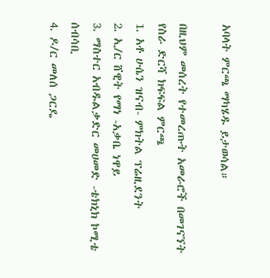አባላት ምርጫ ማካሄዱ ይታወሳል።

በዚህም መሰረት የተመረጡት አመራሮች በመገናኘት የስራ ድርሻ ክፍፍል ምርጫ
1. አቶ ሁሴን ዝናብ- ምክትል ፕሬዚደንት
2. ኢ/ር ሸዊት የማነ -አቃቤ ነዋይ
3. ማስተር አብዱልቃድር መሀመድ -ቴክኒክ ኮሚቴ ሰብሳቢ
4. ዶ/ር መለሰ ጋርዴ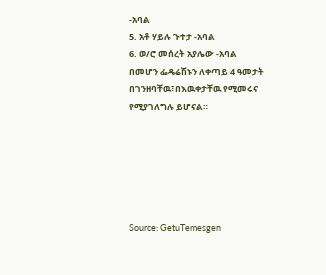-አባል
5. አቶ ሃይሉ ጉተታ -አባል
6. ወ/ሮ መሰረት አያሌው -አባል
በመሆን ፌዴሬሽኑን ለቀጣይ 4 ዓመታት በገንዘባቸዉ፣በእዉቀታቸዉ የሚመሩና የሚያገለግሉ ይሆናል።






Source: GetuTemesgen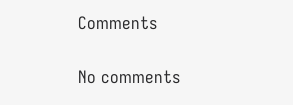Comments

No comments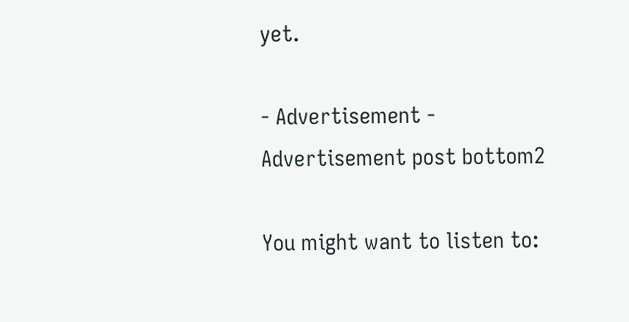yet.

- Advertisement -
Advertisement post bottom2

You might want to listen to: